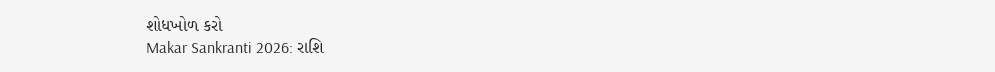શોધખોળ કરો
Makar Sankranti 2026: રાશિ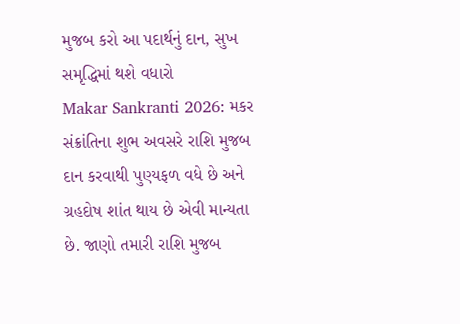મુજબ કરો આ પદાર્થનું દાન, સુખ સમૃદ્ધિમાં થશે વધારો
Makar Sankranti 2026: મકર સંક્રાંતિના શુભ અવસરે રાશિ મુજબ દાન કરવાથી પુણ્યફળ વધે છે અને ગ્રહદોષ શાંત થાય છે એવી માન્યતા છે. જાણો તમારી રાશિ મુજબ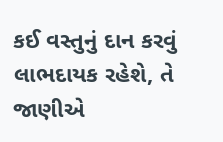કઈ વસ્તુનું દાન કરવું લાભદાયક રહેશે, તે જાણીએ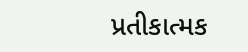પ્રતીકાત્મક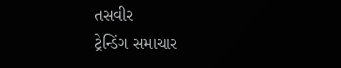તસવીર
ટ્રેન્ડિંગ સમાચાર